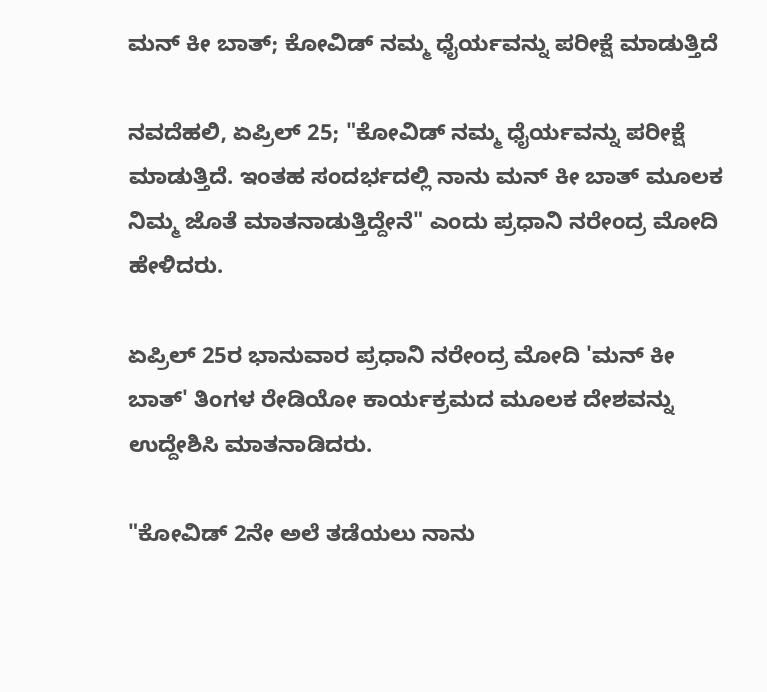ಮನ್ ಕೀ ಬಾತ್; ಕೋವಿಡ್ ನಮ್ಮ ಧೈರ್ಯವನ್ನು ಪರೀಕ್ಷೆ ಮಾಡುತ್ತಿದೆ

ನವದೆಹಲಿ, ಏಪ್ರಿಲ್ 25; "ಕೋವಿಡ್ ನಮ್ಮ ಧೈರ್ಯವನ್ನು ಪರೀಕ್ಷೆ ಮಾಡುತ್ತಿದೆ. ಇಂತಹ ಸಂದರ್ಭದಲ್ಲಿ ನಾನು ಮನ್ ಕೀ ಬಾತ್ ಮೂಲಕ ನಿಮ್ಮ ಜೊತೆ ಮಾತನಾಡುತ್ತಿದ್ದೇನೆ" ಎಂದು ಪ್ರಧಾನಿ ನರೇಂದ್ರ ಮೋದಿ ಹೇಳಿದರು.

ಏಪ್ರಿಲ್ 25ರ ಭಾನುವಾರ ಪ್ರಧಾನಿ ನರೇಂದ್ರ ಮೋದಿ 'ಮನ್ ಕೀ ಬಾತ್' ತಿಂಗಳ ರೇಡಿಯೋ ಕಾರ್ಯಕ್ರಮದ ಮೂಲಕ ದೇಶವನ್ನು ಉದ್ದೇಶಿಸಿ ಮಾತನಾಡಿದರು.

"ಕೋವಿಡ್ 2ನೇ ಅಲೆ ತಡೆಯಲು ನಾನು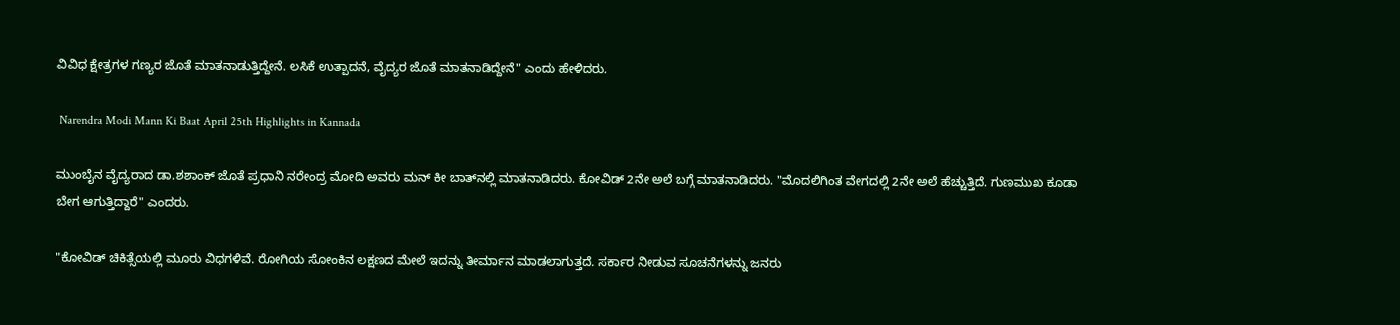ವಿವಿಧ ಕ್ಷೇತ್ರಗಳ ಗಣ್ಯರ ಜೊತೆ ಮಾತನಾಡುತ್ತಿದ್ದೇನೆ. ಲಸಿಕೆ ಉತ್ಪಾದನೆ, ವೈದ್ಯರ ಜೊತೆ ಮಾತನಾಡಿದ್ದೇನೆ" ಎಂದು ಹೇಳಿದರು.

 Narendra Modi Mann Ki Baat April 25th Highlights in Kannada

ಮುಂಬೈನ ವೈದ್ಯರಾದ ಡಾ.ಶಶಾಂಕ್‌ ಜೊತೆ ಪ್ರಧಾನಿ ನರೇಂದ್ರ ಮೋದಿ ಅವರು ಮನ್ ಕೀ ಬಾತ್‌ನಲ್ಲಿ ಮಾತನಾಡಿದರು. ಕೋವಿಡ್ 2ನೇ ಅಲೆ ಬಗ್ಗೆ ಮಾತನಾಡಿದರು. "ಮೊದಲಿಗಿಂತ ವೇಗದಲ್ಲಿ 2ನೇ ಅಲೆ ಹೆಚ್ಚುತ್ತಿದೆ. ಗುಣಮುಖ ಕೂಡಾ ಬೇಗ ಆಗುತ್ತಿದ್ದಾರೆ" ಎಂದರು.

"ಕೋವಿಡ್ ಚಿಕಿತ್ಸೆಯಲ್ಲಿ ಮೂರು ವಿಧಗಳಿವೆ. ರೋಗಿಯ ಸೋಂಕಿನ ಲಕ್ಷಣದ ಮೇಲೆ ಇದನ್ನು ತೀರ್ಮಾನ ಮಾಡಲಾಗುತ್ತದೆ. ಸರ್ಕಾರ ನೀಡುವ ಸೂಚನೆಗಳನ್ನು ಜನರು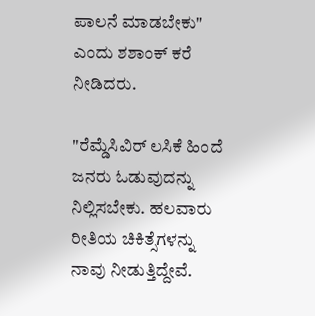ಪಾಲನೆ ಮಾಡಬೇಕು" ಎಂದು ಶಶಾಂಕ್ ಕರೆ ನೀಡಿದರು.

"ರೆಮ್ಡೆಸಿವಿರ್ ಲಸಿಕೆ ಹಿಂದೆ ಜನರು ಓಡುವುದನ್ನು ನಿಲ್ಲಿಸಬೇಕು. ಹಲವಾರು ರೀತಿಯ ಚಿಕಿತ್ಸೆಗಳನ್ನು ನಾವು ನೀಡುತ್ತಿದ್ದೇವೆ.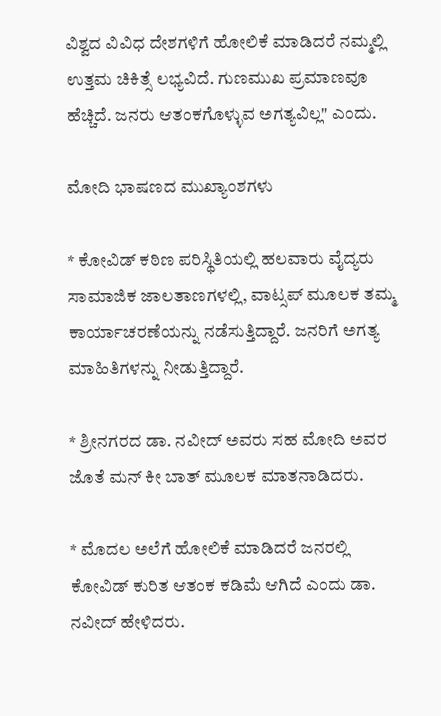ವಿಶ್ವದ ವಿವಿಧ ದೇಶಗಳಿಗೆ ಹೋಲಿಕೆ ಮಾಡಿದರೆ ನಮ್ಮಲ್ಲಿ ಉತ್ತಮ ಚಿಕಿತ್ಸೆ ಲಭ್ಯವಿದೆ. ಗುಣಮುಖ ಪ್ರಮಾಣವೂ ಹೆಚ್ಚಿದೆ. ಜನರು ಆತಂಕಗೊಳ್ಳುವ ಅಗತ್ಯವಿಲ್ಲ" ಎಂದು.

ಮೋದಿ ಭಾಷಣದ ಮುಖ್ಯಾಂಶಗಳು

* ಕೋವಿಡ್ ಕಠಿಣ ಪರಿಸ್ಥಿತಿಯಲ್ಲಿ ಹಲವಾರು ವೈದ್ಯರು ಸಾಮಾಜಿಕ ಜಾಲತಾಣಗಳಲ್ಲಿ, ವಾಟ್ಸಪ್ ಮೂಲಕ ತಮ್ಮ ಕಾರ್ಯಾಚರಣೆಯನ್ನು ನಡೆಸುತ್ತಿದ್ದಾರೆ. ಜನರಿಗೆ ಅಗತ್ಯ ಮಾಹಿತಿಗಳನ್ನು ನೀಡುತ್ತಿದ್ದಾರೆ.

* ಶ್ರೀನಗರದ ಡಾ. ನವೀದ್ ಅವರು ಸಹ ಮೋದಿ ಅವರ ಜೊತೆ ಮನ್ ಕೀ ಬಾತ್ ಮೂಲಕ ಮಾತನಾಡಿದರು.

* ಮೊದಲ ಅಲೆಗೆ ಹೋಲಿಕೆ ಮಾಡಿದರೆ ಜನರಲ್ಲಿ ಕೋವಿಡ್ ಕುರಿತ ಆತಂಕ ಕಡಿಮೆ ಆಗಿದೆ ಎಂದು ಡಾ. ನವೀದ್ ಹೇಳಿದರು.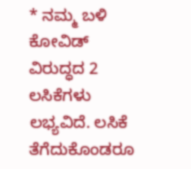* ನಮ್ಮ ಬಳಿ ಕೋವಿಡ್ ವಿರುದ್ಧದ 2 ಲಸಿಕೆಗಳು ಲಭ್ಯವಿದೆ. ಲಸಿಕೆ ತೆಗೆದುಕೊಂಡರೂ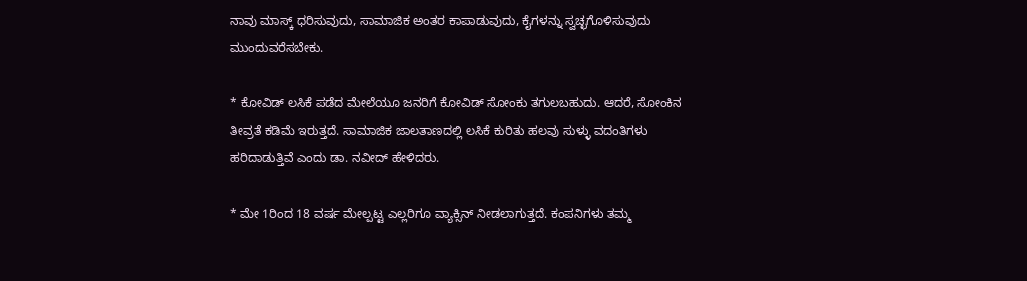ನಾವು ಮಾಸ್ಕ್ ಧರಿಸುವುದು, ಸಾಮಾಜಿಕ ಅಂತರ ಕಾಪಾಡುವುದು, ಕೈಗಳನ್ನು ಸ್ವಚ್ಛಗೊಳಿಸುವುದು ಮುಂದುವರೆಸಬೇಕು.

* ಕೋವಿಡ್ ಲಸಿಕೆ ಪಡೆದ ಮೇಲೆಯೂ ಜನರಿಗೆ ಕೋವಿಡ್ ಸೋಂಕು ತಗುಲಬಹುದು. ಆದರೆ, ಸೋಂಕಿನ ತೀವ್ರತೆ ಕಡಿಮೆ ಇರುತ್ತದೆ. ಸಾಮಾಜಿಕ ಜಾಲತಾಣದಲ್ಲಿ ಲಸಿಕೆ ಕುರಿತು ಹಲವು ಸುಳ್ಳು ವದಂತಿಗಳು ಹರಿದಾಡುತ್ತಿವೆ ಎಂದು ಡಾ. ನವೀದ್ ಹೇಳಿದರು.

* ಮೇ 1ರಿಂದ 18 ವರ್ಷ ಮೇಲ್ಪಟ್ಟ ಎಲ್ಲರಿಗೂ ವ್ಯಾಕ್ಸಿನ್ ನೀಡಲಾಗುತ್ತದೆ. ಕಂಪನಿಗಳು ತಮ್ಮ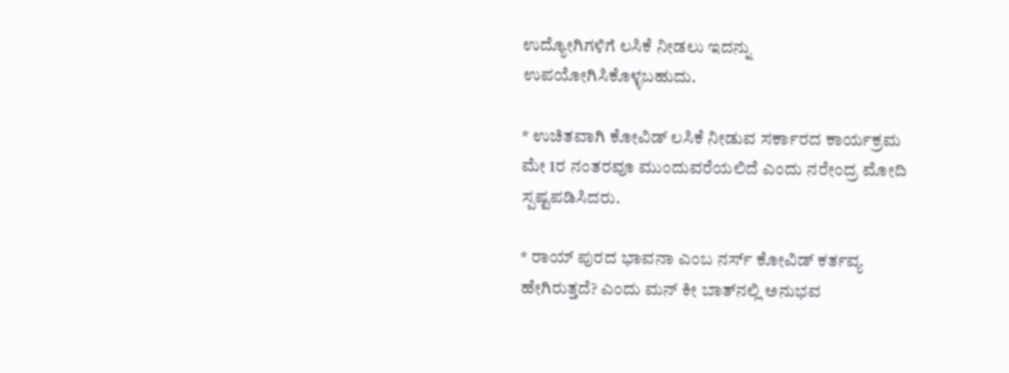ಉದ್ಯೋಗಿಗಳಿಗೆ ಲಸಿಕೆ ನೀಡಲು ಇದನ್ನು ಉಪಯೋಗಿಸಿಕೊಳ್ಳಬಹುದು.

* ಉಚಿತವಾಗಿ ಕೋವಿಡ್ ಲಸಿಕೆ ನೀಡುವ ಸರ್ಕಾರದ ಕಾರ್ಯಕ್ರಮ ಮೇ 1ರ ನಂತರವೂ ಮುಂದುವರೆಯಲಿದೆ ಎಂದು ನರೇಂದ್ರ ಮೋದಿ ಸ್ಪಷ್ಟಪಡಿಸಿದರು.

* ರಾಯ್ ಪುರದ ಭಾವನಾ ಎಂಬ ನರ್ಸ್‌ ಕೋವಿಡ್ ಕರ್ತವ್ಯ ಹೇಗಿರುತ್ತದೆ? ಎಂದು ಮನ್ ಕೀ ಬಾತ್‌ನಲ್ಲಿ ಅನುಭವ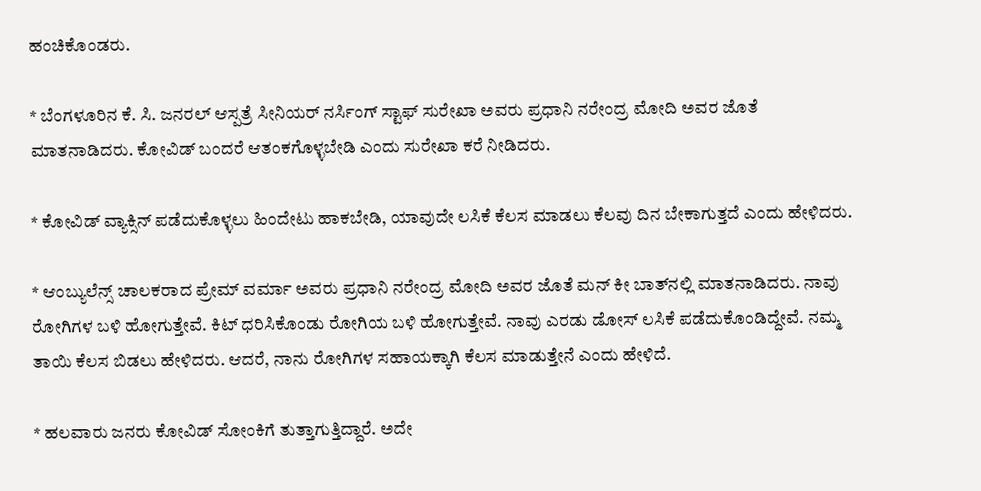ಹಂಚಿಕೊಂಡರು.

* ಬೆಂಗಳೂರಿನ ಕೆ. ಸಿ. ಜನರಲ್ ಆಸ್ಪತ್ರೆ ಸೀನಿಯರ್ ನರ್ಸಿಂಗ್ ಸ್ಟಾಫ್ ಸುರೇಖಾ ಅವರು ಪ್ರಧಾನಿ ನರೇಂದ್ರ ಮೋದಿ ಅವರ ಜೊತೆ ಮಾತನಾಡಿದರು. ಕೋವಿಡ್ ಬಂದರೆ ಆತಂಕಗೊಳ್ಳಬೇಡಿ ಎಂದು ಸುರೇಖಾ ಕರೆ ನೀಡಿದರು.

* ಕೋವಿಡ್ ವ್ಯಾಕ್ಸಿನ್ ಪಡೆದುಕೊಳ್ಳಲು ಹಿಂದೇಟು ಹಾಕಬೇಡಿ, ಯಾವುದೇ ಲಸಿಕೆ ಕೆಲಸ ಮಾಡಲು ಕೆಲವು ದಿನ ಬೇಕಾಗುತ್ತದೆ ಎಂದು ಹೇಳಿದರು.

* ಆಂಬ್ಯುಲೆನ್ಸ್‌ ಚಾಲಕರಾದ ಪ್ರೇಮ್ ವರ್ಮಾ ಅವರು ಪ್ರಧಾನಿ ನರೇಂದ್ರ ಮೋದಿ ಅವರ ಜೊತೆ ಮನ್ ಕೀ ಬಾತ್‌ನಲ್ಲಿ ಮಾತನಾಡಿದರು. ನಾವು ರೋಗಿಗಳ ಬಳಿ ಹೋಗುತ್ತೇವೆ. ಕಿಟ್ ಧರಿಸಿಕೊಂಡು ರೋಗಿಯ ಬಳಿ ಹೋಗುತ್ತೇವೆ. ನಾವು ಎರಡು ಡೋಸ್‌ ಲಸಿಕೆ ಪಡೆದುಕೊಂಡಿದ್ದೇವೆ. ನಮ್ಮ ತಾಯಿ ಕೆಲಸ ಬಿಡಲು ಹೇಳಿದರು. ಆದರೆ, ನಾನು ರೋಗಿಗಳ ಸಹಾಯಕ್ಕಾಗಿ ಕೆಲಸ ಮಾಡುತ್ತೇನೆ ಎಂದು ಹೇಳಿದೆ.

* ಹಲವಾರು ಜನರು ಕೋವಿಡ್ ಸೋಂಕಿಗೆ ತುತ್ತಾಗುತ್ತಿದ್ದಾರೆ. ಅದೇ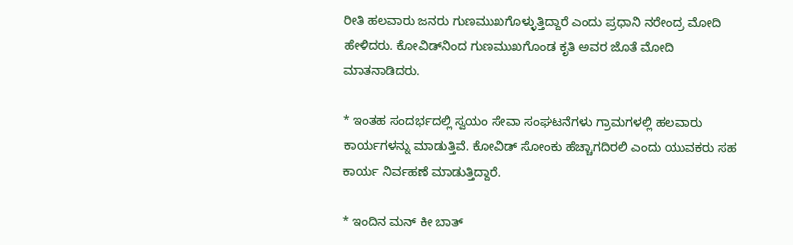ರೀತಿ ಹಲವಾರು ಜನರು ಗುಣಮುಖಗೊಳ್ಳುತ್ತಿದ್ದಾರೆ ಎಂದು ಪ್ರಧಾನಿ ನರೇಂದ್ರ ಮೋದಿ ಹೇಳಿದರು. ಕೋವಿಡ್‌ನಿಂದ ಗುಣಮುಖಗೊಂಡ ಕೃತಿ ಅವರ ಜೊತೆ ಮೋದಿ ಮಾತನಾಡಿದರು.

* ಇಂತಹ ಸಂದರ್ಭದಲ್ಲಿ ಸ್ವಯಂ ಸೇವಾ ಸಂಘಟನೆಗಳು ಗ್ರಾಮಗಳಲ್ಲಿ ಹಲವಾರು ಕಾರ್ಯಗಳನ್ನು ಮಾಡುತ್ತಿವೆ. ಕೋವಿಡ್ ಸೋಂಕು ಹೆಚ್ಚಾಗದಿರಲಿ ಎಂದು ಯುವಕರು ಸಹ ಕಾರ್ಯ ನಿರ್ವಹಣೆ ಮಾಡುತ್ತಿದ್ದಾರೆ.

* ಇಂದಿನ ಮನ್ ಕೀ ಬಾತ್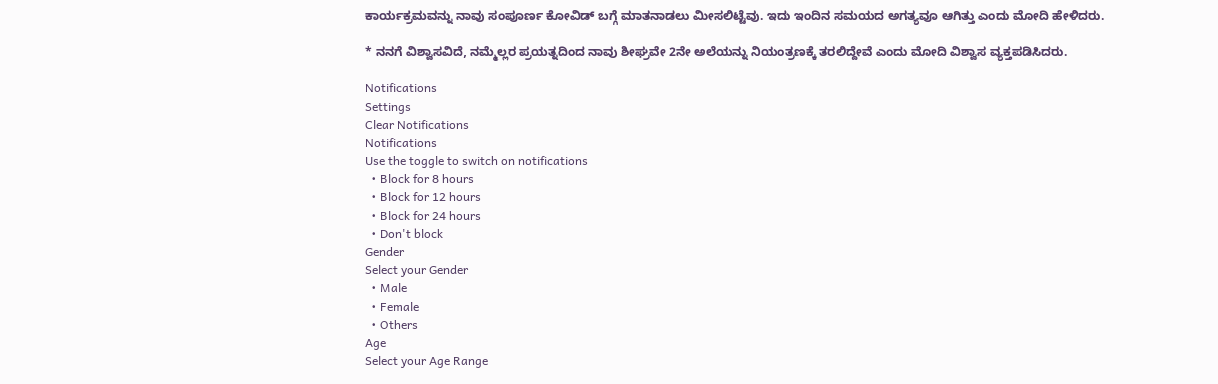ಕಾರ್ಯಕ್ರಮವನ್ನು ನಾವು ಸಂಪೂರ್ಣ ಕೋವಿಡ್‌ ಬಗ್ಗೆ ಮಾತನಾಡಲು ಮೀಸಲಿಟ್ಟೆವು. ಇದು ಇಂದಿನ ಸಮಯದ ಅಗತ್ಯವೂ ಆಗಿತ್ತು ಎಂದು ಮೋದಿ ಹೇಳಿದರು.

* ನನಗೆ ವಿಶ್ವಾಸವಿದೆ, ನಮ್ಮೆಲ್ಲರ ಪ್ರಯತ್ನದಿಂದ ನಾವು ಶೀಘ್ರವೇ 2ನೇ ಅಲೆಯನ್ನು ನಿಯಂತ್ರಣಕ್ಕೆ ತರಲಿದ್ದೇವೆ ಎಂದು ಮೋದಿ ವಿಶ್ವಾಸ ವ್ಯಕ್ತಪಡಿಸಿದರು.

Notifications
Settings
Clear Notifications
Notifications
Use the toggle to switch on notifications
  • Block for 8 hours
  • Block for 12 hours
  • Block for 24 hours
  • Don't block
Gender
Select your Gender
  • Male
  • Female
  • Others
Age
Select your Age Range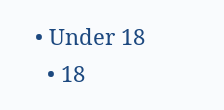• Under 18
  • 18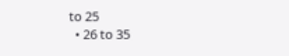to 25
  • 26 to 35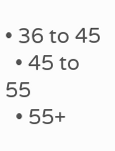• 36 to 45
  • 45 to 55
  • 55+